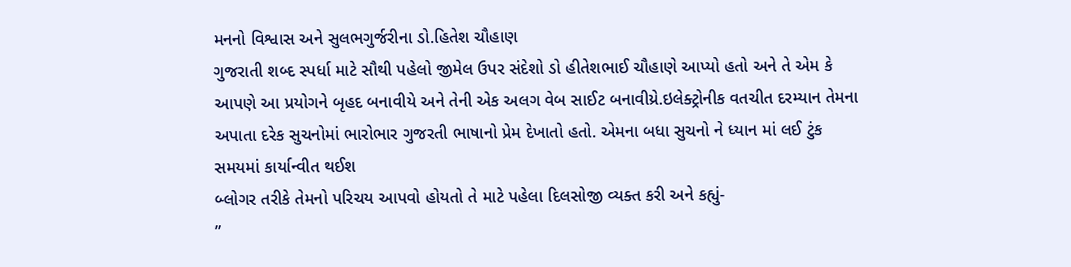મનનો વિશ્વાસ અને સુલભગુર્જરીના ડો.હિતેશ ચૌહાણ
ગુજરાતી શબ્દ સ્પર્ધા માટે સૌથી પહેલો જીમેલ ઉપર સંદેશો ડો હીતેશભાઈ ચૌહાણે આપ્યો હતો અને તે એમ કે આપણે આ પ્રયોગને બૃહદ બનાવીયે અને તેની એક અલગ વેબ સાઈટ બનાવીય્રે.ઇલેક્ટ્રોનીક વતચીત દરમ્યાન તેમના અપાતા દરેક સુચનોમાં ભારોભાર ગુજરતી ભાષાનો પ્રેમ દેખાતો હતો. એમના બધા સુચનો ને ધ્યાન માં લઈ ટુંક સમયમાં કાર્યાન્વીત થઈશ
બ્લોગર તરીકે તેમનો પરિચય આપવો હોયતો તે માટે પહેલા દિલસોજી વ્યક્ત કરી અને કહ્યું-
”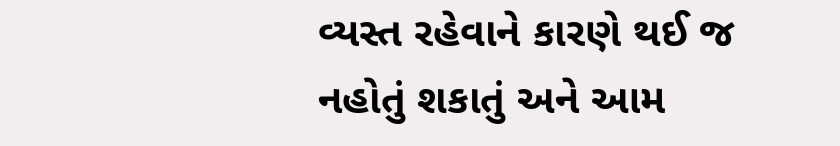વ્યસ્ત રહેવાને કારણે થઈ જ નહોતું શકાતું અને આમ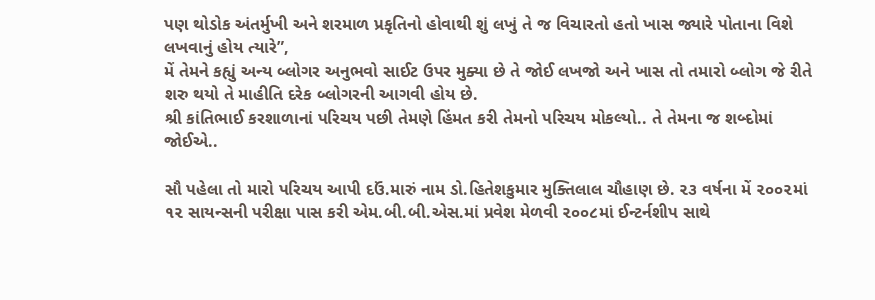પણ થોડોક અંતર્મુખી અને શરમાળ પ્રકૃતિનો હોવાથી શું લખું તે જ વિચારતો હતો ખાસ જ્યારે પોતાના વિશે લખવાનું હોય ત્યારે”,
મેં તેમને કહ્યું અન્ય બ્લોગર અનુભવો સાઈટ ઉપર મુક્યા છે તે જોઈ લખજો અને ખાસ તો તમારો બ્લોગ જે રીતે શરુ થયો તે માહીતિ દરેક બ્લોગરની આગવી હોય છે.
શ્રી કાંતિભાઈ કરશાળાનાં પરિચય પછી તેમણે હિંમત કરી તેમનો પરિચય મોકલ્યો.. તે તેમના જ શબ્દોમાં જોઈએ..

સૌ પહેલા તો મારો પરિચય આપી દઉં.મારું નામ ડો.હિતેશકુમાર મુક્તિલાલ ચૌહાણ છે. ૨૩ વર્ષના મેં ૨૦૦૨માં ૧૨ સાયન્સની પરીક્ષા પાસ કરી એમ.બી.બી.એસ.માં પ્રવેશ મેળવી ૨૦૦૮માં ઈન્ટર્નશીપ સાથે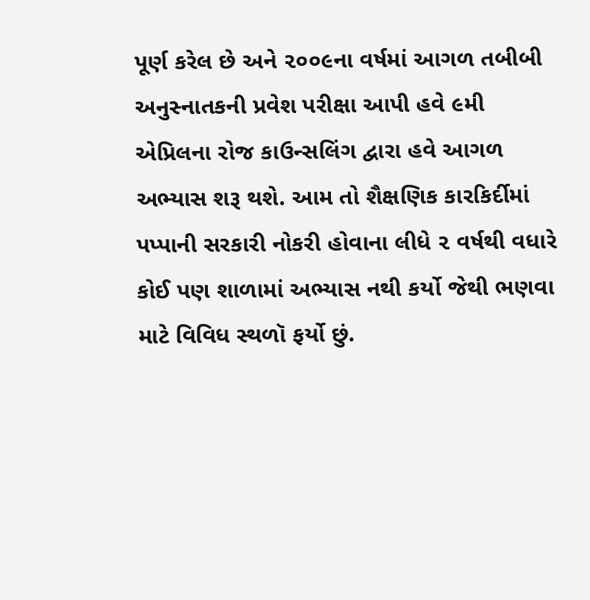પૂર્ણ કરેલ છે અને ૨૦૦૯ના વર્ષમાં આગળ તબીબી અનુસ્નાતકની પ્રવેશ પરીક્ષા આપી હવે ૯મી એપ્રિલના રોજ કાઉન્સલિંગ દ્વારા હવે આગળ અભ્યાસ શરૂ થશે. આમ તો શૈક્ષણિક કારકિર્દીમાં પપ્પાની સરકારી નોકરી હોવાના લીધે ૨ વર્ષથી વધારે કોઈ પણ શાળામાં અભ્યાસ નથી કર્યો જેથી ભણવા માટે વિવિધ સ્થળૉ ફર્યો છું.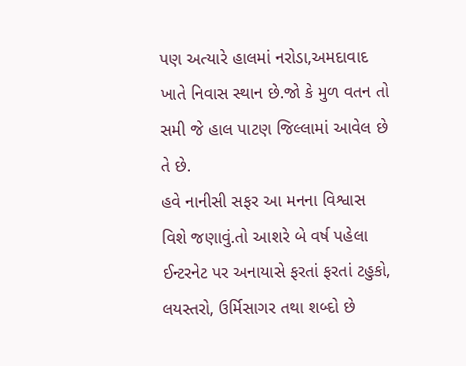પણ અત્યારે હાલમાં નરોડા,અમદાવાદ ખાતે નિવાસ સ્થાન છે.જો કે મુળ વતન તો સમી જે હાલ પાટણ જિલ્લામાં આવેલ છે તે છે.
હવે નાનીસી સફર આ મનના વિશ્વાસ વિશે જણાવું.તો આશરે બે વર્ષ પહેલા ઈન્ટરનેટ પર અનાયાસે ફરતાં ફરતાં ટહુકો, લયસ્તરો, ઉર્મિસાગર તથા શબ્દો છે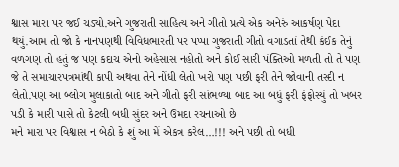શ્વાસ મારા પર જઈ ચડ્યો.અને ગુજરાતી સાહિત્ય અને ગીતો પ્રત્યે એક અનેરું આકર્ષણ પેદા થયું.આમ તો જો કે નાનપણથી વિવિધભારતી પર પપ્પા ગુજરાતી ગીતો વગાડતાં તેથી કંઈક તેનું વળગણ તો હતું જ પણ કદાચ એનો અહેસાસ નહોતો અને કોઈ સારી પંક્તિઓ મળતી તો તે પણ જે તે સમાચારપત્રમાંથી કાપી અથવા તેને નોંધી લેતો ખરો પણ પછી ફરી તેને જોવાની તસ્દી ન લેતો.પણ આ બ્લોગ મુલાકાતો બાદ અને ગીતો ફરી સાંભળ્યા બાદ આ બધું ફરી ફંફોસ્યું તો ખબર પડી કે મારી પાસે તો કેટલી બધી સુંદર અને ઉમદા રચનાઓ છે
મને મારા પર વિશ્વાસ ન બેઠો કે શું આ મેં એકત્ર કરેલ…!!! અને પછી તો બધી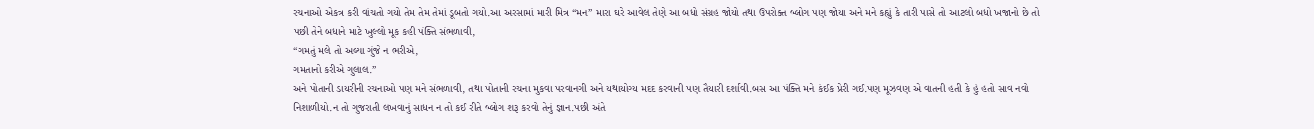રચનાઓ એકત્ર કરી વાંચતો ગયો તેમ તેમ તેમાં ડૂબતો ગયો.આ અરસામાં મારી મિત્ર “મન” મારા ઘરે આવેલ તેણે આ બધો સંગ્રહ જોયો તથા ઉપરોક્ત બ્લોગ પણ જોયા અને મને કહ્યું કે તારી પાસે તો આટલો બધો ખજાનો છે તો પછી તેને બધાને માટે ખુલ્લો મૂક કહી પંક્તિ સંભળાવી,
“ગમતું મલે તો અલ્યા ગુંજે ન ભરીએ,
ગમતાનો કરીએ ગુલાલ.”
અને પોતાની ડાયરીની રચનાઓ પણ મને સંભળાવી, તથા પોતાની રચના મુકવા પરવાનગી અને યથાયોગ્ય મદદ કરવાની પણ તૈયારી દર્શાવી.બસ આ પંક્તિ મને કંઈક પ્રેરી ગઈ.પણ મૂઝવણ એ વાતની હતી કે હું હતો સાવ નવો નિશાળીયો.ન તો ગુજરાતી લખવાનું સાધન ન તો કઈ રીતે બ્લોગ શરૂ કરવો તેનું જ્ઞાન.પછી અંતે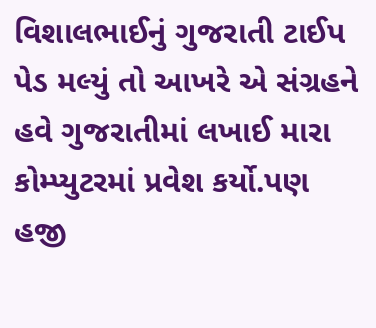વિશાલભાઈનું ગુજરાતી ટાઈપ પેડ મલ્યું તો આખરે એ સંગ્રહને હવે ગુજરાતીમાં લખાઈ મારા કોમ્પ્યુટરમાં પ્રવેશ કર્યો.પણ હજી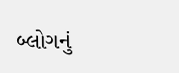બ્લોગનું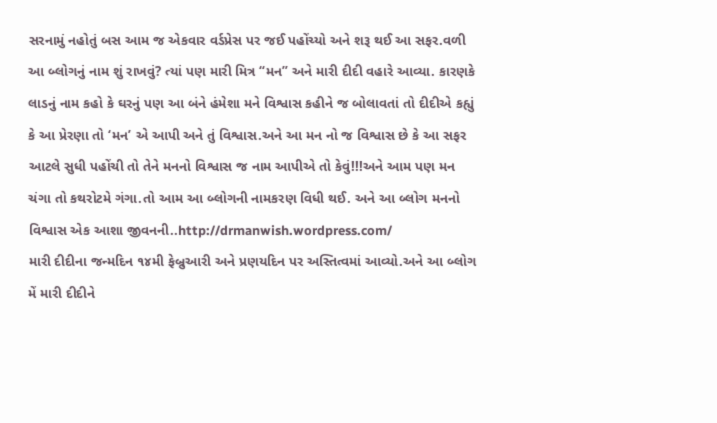સરનામું નહોતું બસ આમ જ એકવાર વર્ડપ્રેસ પર જઈ પહોંચ્યો અને શરૂ થઈ આ સફર.વળી આ બ્લોગનું નામ શું રાખવું? ત્યાં પણ મારી મિત્ર “મન” અને મારી દીદી વહારે આવ્યા. કારણકે લાડનું નામ કહો કે ઘરનું પણ આ બંને હંમેશા મને વિશ્વાસ કહીને જ બોલાવતાં તો દીદીએ કહ્યું કે આ પ્રેરણા તો ‘મન’ એ આપી અને તું વિશ્વાસ.અને આ મન નો જ વિશ્વાસ છે કે આ સફર આટલે સુધી પહોંચી તો તેને મનનો વિશ્વાસ જ નામ આપીએ તો કેવું!!!અને આમ પણ મન ચંગા તો કથરોટમે ગંગા.તો આમ આ બ્લોગની નામકરણ વિધી થઈ. અને આ બ્લોગ મનનો વિશ્વાસ એક આશા જીવનની..http://drmanwish.wordpress.com/
મારી દીદીના જન્મદિન ૧૪મી ફેબ્રુઆરી અને પ્રણયદિન પર અસ્તિત્વમાં આવ્યો.અને આ બ્લોગ મેં મારી દીદીને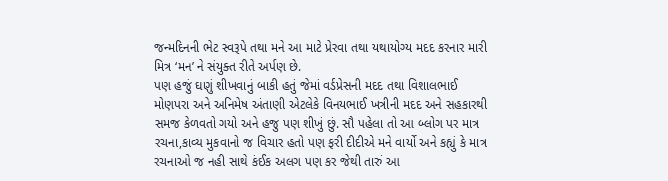જન્મદિનની ભેટ સ્વરૂપે તથા મને આ માટે પ્રેરવા તથા યથાયોગ્ય મદદ કરનાર મારી મિત્ર ‘મન’ ને સંયુક્ત રીતે અર્પણ છે.
પણ હજું ઘણું શીખવાનું બાકી હતું જેમાં વર્ડપ્રેસની મદદ તથા વિશાલભાઈ મોણપરા અને અનિમેષ અંતાણી એટલેકે વિનયભાઈ ખત્રીની મદદ અને સહકારથી સમજ કેળવતો ગયો અને હજુ પણ શીખું છું. સૌ પહેલા તો આ બ્લોગ પર માત્ર રચના,કાવ્ય મુકવાનો જ વિચાર હતો પણ ફરી દીદીએ મને વાર્યો અને કહ્યું કે માત્ર રચનાઓ જ નહી સાથે કંઈક અલગ પણ કર જેથી તારું આ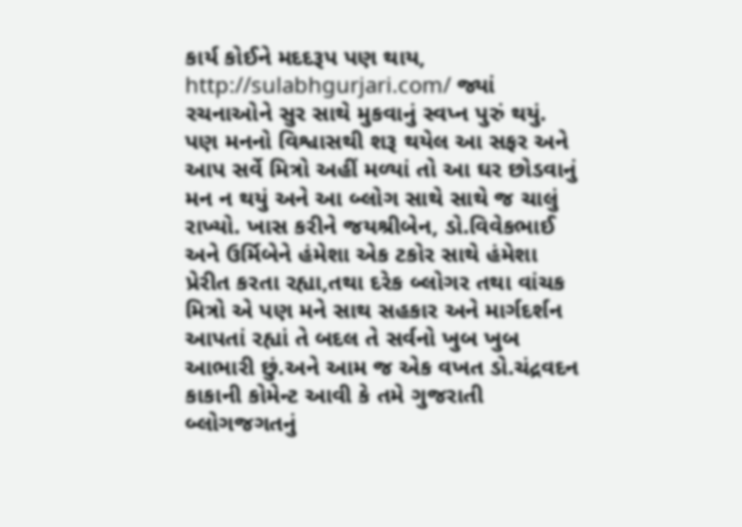કાર્ય કોઈને મદદરૂપ પણ થાય,
http://sulabhgurjari.com/ જ્યાં રચનાઓને સુર સાથે મુકવાનું સ્વપ્ન પુરું થયું.
પણ મનનો વિશ્વાસથી શરૂ થયેલ આ સફર અને આપ સર્વે મિત્રો અહીં મળ્યાં તો આ ઘર છોડવાનું મન ન થયું અને આ બ્લોગ સાથે સાથે જ ચાલું રાખ્યો. ખાસ કરીને જયશ્રીબેન, ડો.વિવેકભાઈ અને ઉર્મિબેને હંમેશા એક ટકોર સાથે હંમેશા પ્રેરીત કરતા રહ્યા,તથા દરેક બ્લોગર તથા વાંચક મિત્રો એ પણ મને સાથ સહકાર અને માર્ગદર્શન આપતાં રહ્યાં તે બદલ તે સર્વનો ખુબ ખુબ આભારી છું.અને આમ જ એક વખત ડો.ચંદ્રવદન કાકાની કોમેન્ટ આવી કે તમે ગુજરાતી બ્લોગજગતનું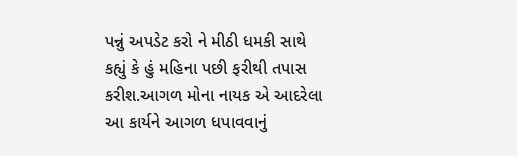પન્નું અપડેટ કરો ને મીઠી ધમકી સાથે કહ્યું કે હું મહિના પછી ફરીથી તપાસ કરીશ.આગળ મોના નાયક એ આદરેલા આ કાર્યને આગળ ધપાવવાનું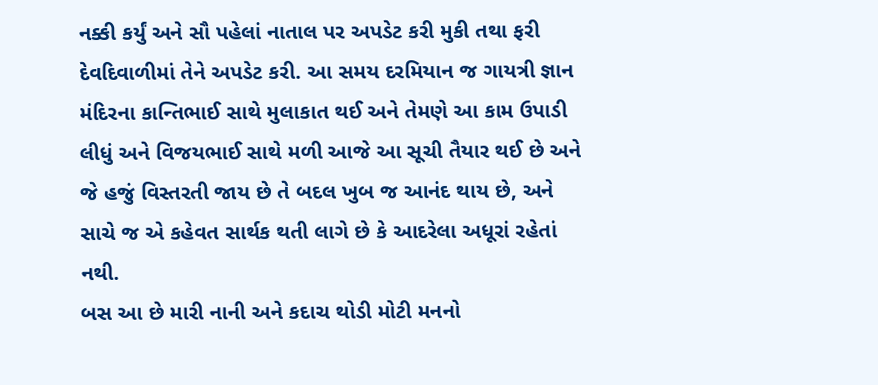નક્કી કર્યું અને સૌ પહેલાં નાતાલ પર અપડેટ કરી મુકી તથા ફરી દેવદિવાળીમાં તેને અપડેટ કરી. આ સમય દરમિયાન જ ગાયત્રી જ્ઞાન મંદિરના કાન્તિભાઈ સાથે મુલાકાત થઈ અને તેમણે આ કામ ઉપાડી લીધું અને વિજયભાઈ સાથે મળી આજે આ સૂચી તૈયાર થઈ છે અને જે હજું વિસ્તરતી જાય છે તે બદલ ખુબ જ આનંદ થાય છે, અને સાચે જ એ કહેવત સાર્થક થતી લાગે છે કે આદરેલા અધૂરાં રહેતાં નથી.
બસ આ છે મારી નાની અને કદાચ થોડી મોટી મનનો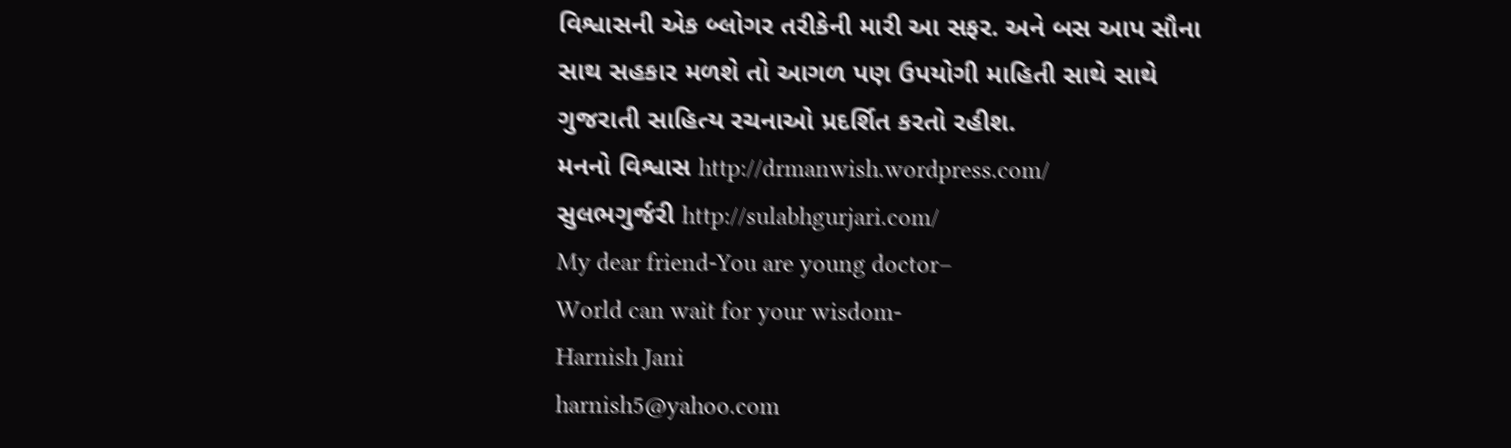વિશ્વાસની એક બ્લોગર તરીકેની મારી આ સફર. અને બસ આપ સૌના સાથ સહકાર મળશે તો આગળ પણ ઉપયોગી માહિતી સાથે સાથે ગુજરાતી સાહિત્ય રચનાઓ પ્રદર્શિત કરતો રહીશ.
મનનો વિશ્વાસ http://drmanwish.wordpress.com/
સુલભગુર્જરી http://sulabhgurjari.com/
My dear friend-You are young doctor–
World can wait for your wisdom-
Harnish Jani
harnish5@yahoo.com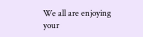We all are enjoying your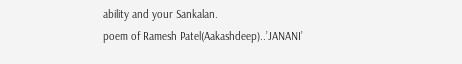ability and your Sankalan.
poem of Ramesh Patel(Aakashdeep)..’JANANI’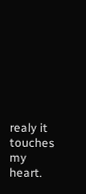realy it touches my heart.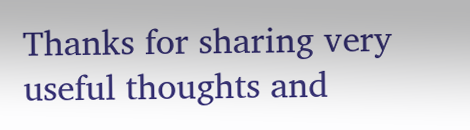Thanks for sharing very useful thoughts and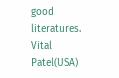good literatures.
Vital Patel(USA)